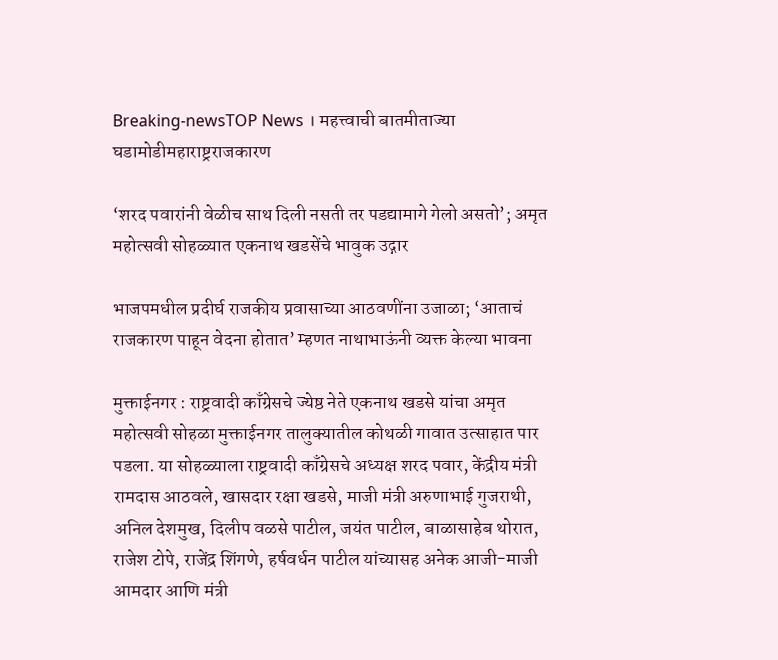Breaking-newsTOP News । महत्त्वाची बातमीताज्या घडामोडीमहाराष्ट्रराजकारण

‘शरद पवारांनी वेळीच साथ दिली नसती तर पडद्यामागे गेलो असतो’; अमृत महोत्सवी सोहळ्यात एकनाथ खडसेंचे भावुक उद्गार

भाजपमधील प्रदीर्घ राजकीय प्रवासाच्या आठवणींना उजाळा; ‘आताचं राजकारण पाहून वेदना होतात’ म्हणत नाथाभाऊंनी व्यक्त केल्या भावना

मुक्ताईनगर : राष्ट्रवादी काँग्रेसचे ज्येष्ठ नेते एकनाथ खडसे यांचा अमृत महोत्सवी सोहळा मुक्ताईनगर तालुक्यातील कोथळी गावात उत्साहात पार पडला. या सोहळ्याला राष्ट्रवादी काँग्रेसचे अध्यक्ष शरद पवार, केंद्रीय मंत्री रामदास आठवले, खासदार रक्षा खडसे, माजी मंत्री अरुणाभाई गुजराथी, अनिल देशमुख, दिलीप वळसे पाटील, जयंत पाटील, बाळासाहेब थोरात, राजेश टोपे, राजेंद्र शिंगणे, हर्षवर्धन पाटील यांच्यासह अनेक आजी-माजी आमदार आणि मंत्री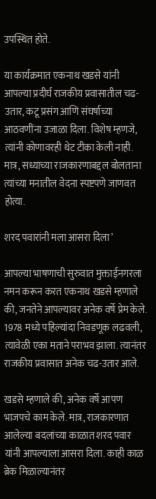उपस्थित होते.

या कार्यक्रमात एकनाथ खडसे यांनी आपल्या प्रदीर्घ राजकीय प्रवासातील चढ-उतार, कटू प्रसंग आणि संघर्षाच्या आठवणींना उजाळा दिला. विशेष म्हणजे, त्यांनी कोणावरही थेट टीका केली नाही. मात्र, सध्याच्या राजकारणाबद्दल बोलताना त्यांच्या मनातील वेदना स्पष्टपणे जाणवत होत्या.

शरद पवारांनी मला आसरा दिला’

आपल्या भाषणाची सुरुवात मुक्ताईनगरला नमन करून करत एकनाथ खडसे म्हणाले की, जनतेने आपल्यावर अनेक वर्षे प्रेम केले. 1978 मध्ये पहिल्यांदा निवडणूक लढवली, त्यावेळी एका मताने पराभव झाला. त्यानंतर राजकीय प्रवासात अनेक चढ-उतार आले.

खडसे म्हणाले की, अनेक वर्षे आपण भाजपचे काम केले. मात्र, राजकारणात आलेल्या बदलांच्या काळात शरद पवार यांनी आपल्याला आसरा दिला. काही काळ ब्रेक मिळाल्यानंतर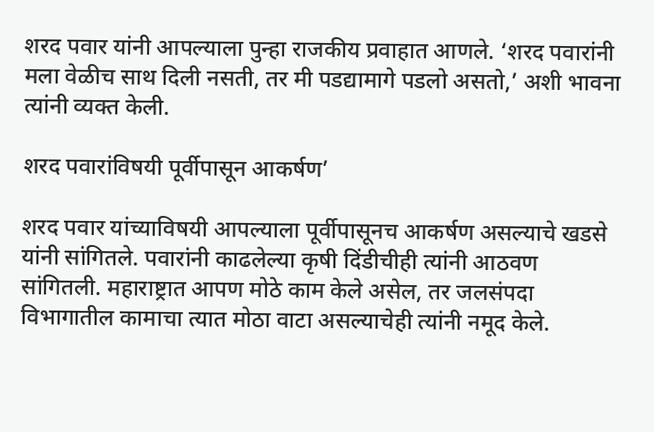शरद पवार यांनी आपल्याला पुन्हा राजकीय प्रवाहात आणले. ‘शरद पवारांनी मला वेळीच साथ दिली नसती, तर मी पडद्यामागे पडलो असतो,’ अशी भावना त्यांनी व्यक्त केली.

शरद पवारांविषयी पूर्वीपासून आकर्षण’

शरद पवार यांच्याविषयी आपल्याला पूर्वीपासूनच आकर्षण असल्याचे खडसे यांनी सांगितले. पवारांनी काढलेल्या कृषी दिंडीचीही त्यांनी आठवण सांगितली. महाराष्ट्रात आपण मोठे काम केले असेल, तर जलसंपदा विभागातील कामाचा त्यात मोठा वाटा असल्याचेही त्यांनी नमूद केले.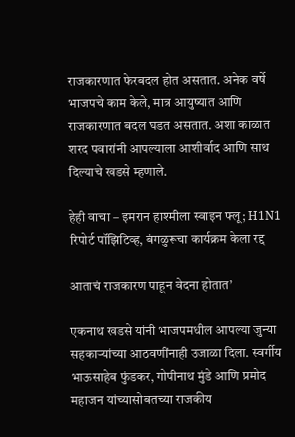राजकारणात फेरबदल होत असतात. अनेक वर्षे भाजपचे काम केले, मात्र आयुष्यात आणि राजकारणात बदल घडत असतात. अशा काळात शरद पवारांनी आपल्याला आशीर्वाद आणि साथ दिल्याचे खडसे म्हणाले.

हेही वाचा – इमरान हाश्मीला स्वाइन फ्लू; H1N1 रिपोर्ट पॉझिटिव्ह, बंगळुरूचा कार्यक्रम केला रद्द

आताचं राजकारण पाहून वेदना होतात’

एकनाथ खडसे यांनी भाजपमधील आपल्या जुन्या सहकाऱ्यांच्या आठवणींनाही उजाळा दिला. स्वर्गीय भाऊसाहेब फुंडकर, गोपीनाथ मुंडे आणि प्रमोद महाजन यांच्यासोबतच्या राजकीय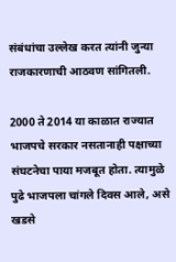संबंधांचा उल्लेख करत त्यांनी जुन्या राजकारणाची आठवण सांगितली.

2000 ते 2014 या काळात राज्यात भाजपचे सरकार नसतानाही पक्षाच्या संघटनेचा पाया मजबूत होता. त्यामुळे पुढे भाजपला चांगले दिवस आले, असे खडसे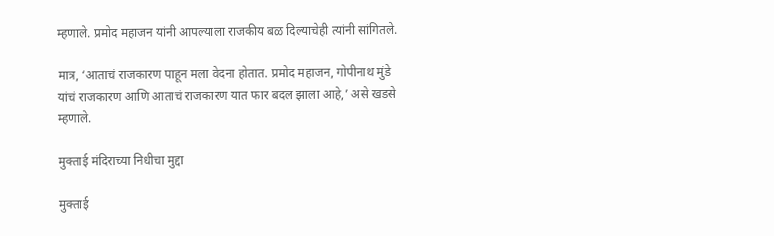म्हणाले. प्रमोद महाजन यांनी आपल्याला राजकीय बळ दिल्याचेही त्यांनी सांगितले.

मात्र, ‘आताचं राजकारण पाहून मला वेदना होतात. प्रमोद महाजन, गोपीनाथ मुंडे यांचं राजकारण आणि आताचं राजकारण यात फार बदल झाला आहे,’ असे खडसे म्हणाले.

मुक्ताई मंदिराच्या निधीचा मुद्दा

मुक्ताई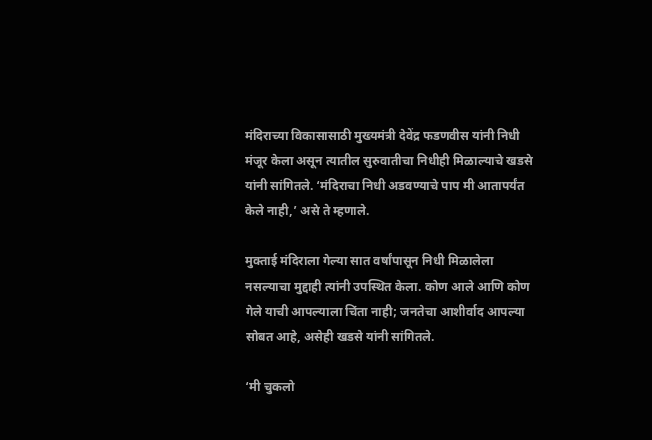मंदिराच्या विकासासाठी मुख्यमंत्री देवेंद्र फडणवीस यांनी निधी मंजूर केला असून त्यातील सुरुवातीचा निधीही मिळाल्याचे खडसे यांनी सांगितले. ‘मंदिराचा निधी अडवण्याचे पाप मी आतापर्यंत केले नाही,’ असे ते म्हणाले.

मुक्ताई मंदिराला गेल्या सात वर्षांपासून निधी मिळालेला नसल्याचा मुद्दाही त्यांनी उपस्थित केला. कोण आले आणि कोण गेले याची आपल्याला चिंता नाही; जनतेचा आशीर्वाद आपल्या सोबत आहे, असेही खडसे यांनी सांगितले.

‘मी चुकलो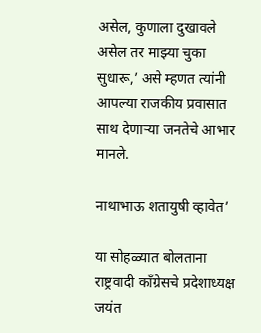असेल, कुणाला दुखावले असेल तर माझ्या चुका सुधारू,’ असे म्हणत त्यांनी आपल्या राजकीय प्रवासात साथ देणाऱ्या जनतेचे आभार मानले.

नाथाभाऊ शतायुषी व्हावेत’

या सोहळ्यात बोलताना राष्ट्रवादी काँग्रेसचे प्रदेशाध्यक्ष जयंत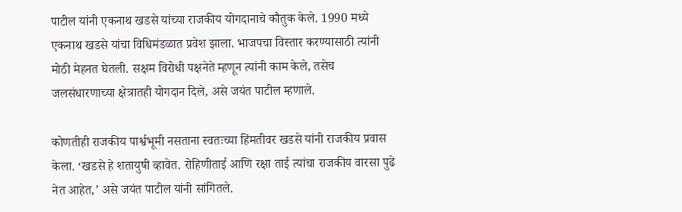पाटील यांनी एकनाथ खडसे यांच्या राजकीय योगदानाचे कौतुक केले. 1990 मध्ये एकनाथ खडसे यांचा विधिमंडळात प्रवेश झाला. भाजपचा विस्तार करण्यासाठी त्यांनी मोठी मेहनत घेतली. सक्षम विरोधी पक्षनेते म्हणून त्यांनी काम केले, तसेच जलसंधारणाच्या क्षेत्रातही योगदान दिले, असे जयंत पाटील म्हणाले.

कोणतीही राजकीय पार्श्वभूमी नसताना स्वतःच्या हिंमतीवर खडसे यांनी राजकीय प्रवास केला. ‘खडसे हे शतायुषी व्हावेत. रोहिणीताई आणि रक्षा ताई त्यांचा राजकीय वारसा पुढे नेत आहेत,’ असे जयंत पाटील यांनी सांगितले.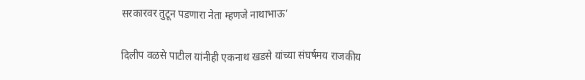सरकारवर तुटून पडणारा नेता म्हणजे नाथाभाऊ’

दिलीप वळसे पाटील यांनीही एकनाथ खडसे यांच्या संघर्षमय राजकीय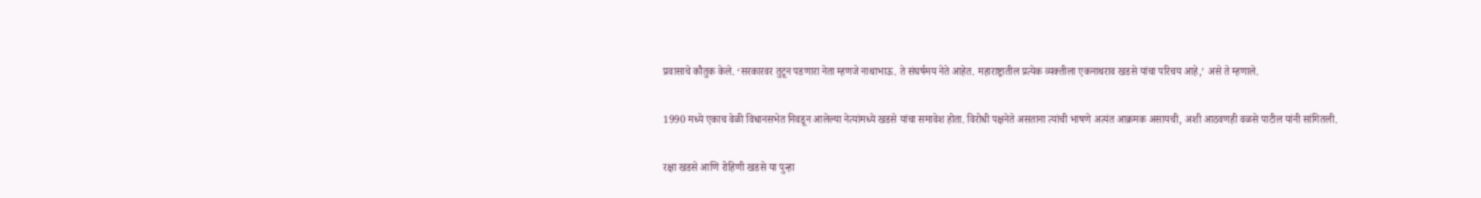प्रवासाचे कौतुक केले. ‘सरकारवर तुटून पडणारा नेता म्हणजे नाथाभाऊ. ते संघर्षमय नेते आहेत. महाराष्ट्रातील प्रत्येक व्यक्तीला एकनाथराव खडसे यांचा परिचय आहे,’ असे ते म्हणाले.

1990 मध्ये एकाच वेळी विधानसभेत निवडून आलेल्या नेत्यांमध्ये खडसे यांचा समावेश होता. विरोधी पक्षनेते असताना त्यांची भाषणे अत्यंत आक्रमक असायची, अशी आठवणही वळसे पाटील यांनी सांगितली.

रक्षा खडसे आणि रोहिणी खडसे या पुन्हा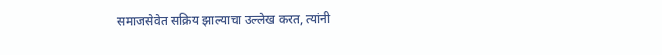समाजसेवेत सक्रिय झाल्याचा उल्लेख करत, त्यांनी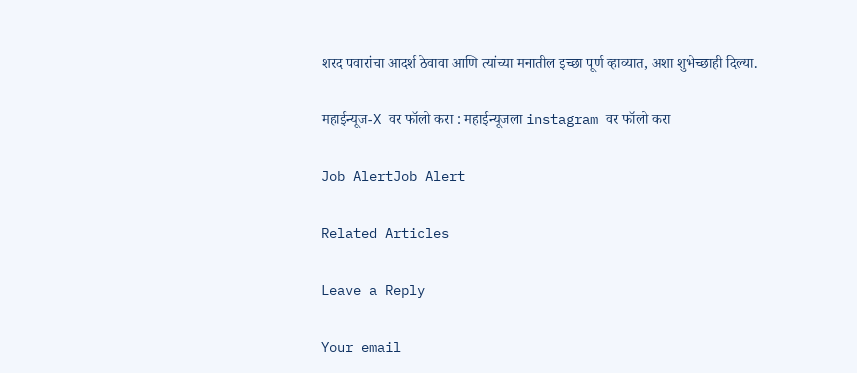शरद पवारांचा आदर्श ठेवावा आणि त्यांच्या मनातील इच्छा पूर्ण व्हाव्यात, अशा शुभेच्छाही दिल्या.

महाईन्यूज-X वर फॉलो करा : महाईन्यूजला instagram वर फॉलो करा

Job AlertJob Alert

Related Articles

Leave a Reply

Your email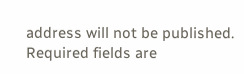address will not be published. Required fields are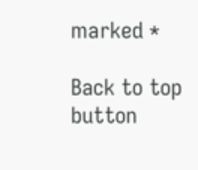marked *

Back to top button